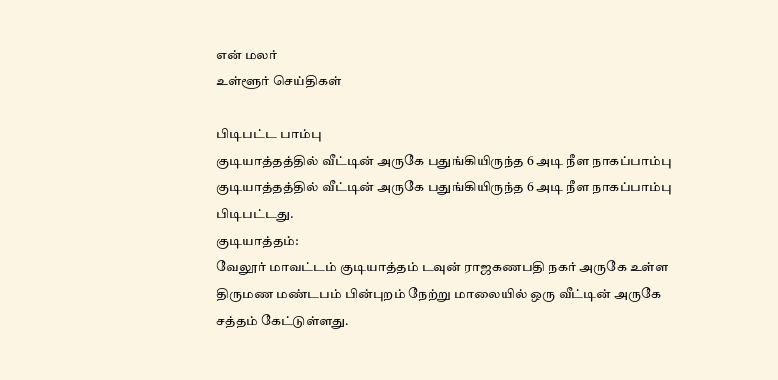என் மலர்
உள்ளூர் செய்திகள்

பிடிபட்ட பாம்பு
குடியாத்தத்தில் வீட்டின் அருகே பதுங்கியிருந்த 6 அடி நீள நாகப்பாம்பு
குடியாத்தத்தில் வீட்டின் அருகே பதுங்கியிருந்த 6 அடி நீள நாகப்பாம்பு பிடிபட்டது.
குடியாத்தம்:
வேலூர் மாவட்டம் குடியாத்தம் டவுன் ராஜகணபதி நகர் அருகே உள்ள திருமண மண்டபம் பின்புறம் நேற்று மாலையில் ஒரு வீட்டின் அருகே சத்தம் கேட்டுள்ளது.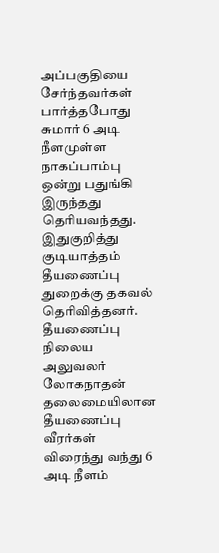அப்பகுதியை சேர்ந்தவர்கள் பார்த்தபோது சுமார் 6 அடி நீளமுள்ள நாகப்பாம்பு ஒன்று பதுங்கி இருந்தது தெரியவந்தது.
இதுகுறித்து குடியாத்தம் தீயணைப்பு துறைக்கு தகவல் தெரிவித்தனர். தீயணைப்பு நிலைய அலுவலர் லோகநாதன் தலைமையிலான தீயணைப்பு வீரர்கள் விரைந்து வந்து 6 அடி நீளம்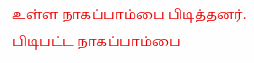உள்ள நாகப்பாம்பை பிடித்தனர்.
பிடிபட்ட நாகப்பாம்பை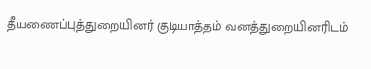தீயணைப்புத்துறையினர் குடியாத்தம் வனத்துறையினரிடம்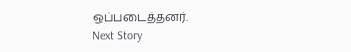ஒப்படைத்தனர்.
Next Story